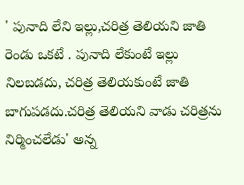' పునాది లేని ఇల్లు,చరిత్ర తెలియని జాతి రెండు ఒకటే . పునాది లేకుంటే ఇల్లు నిలబడదు, చరిత్ర తెలియకుంటే జాతి బాగుపడదు.చరిత్ర తెలియని వాడు చరిత్రను నిర్మించలేడు' అన్న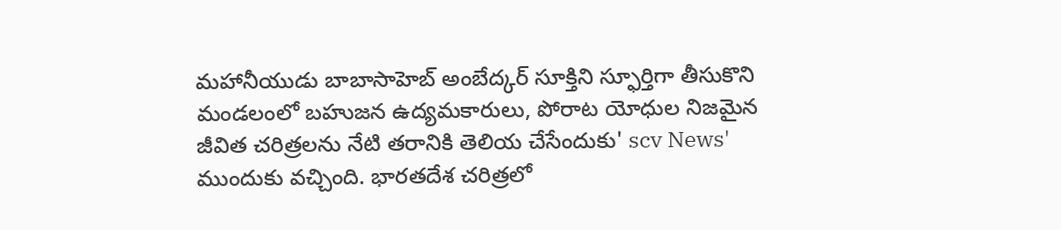మహానీయుడు బాబాసాహెబ్ అంబేద్కర్ సూక్తిని స్ఫూర్తిగా తీసుకొని మండలంలో బహుజన ఉద్యమకారులు, పోరాట యోధుల నిజమైన జీవిత చరిత్రలను నేటి తరానికి తెలియ చేసేందుకు' scv News' ముందుకు వచ్చింది. భారతదేశ చరిత్రలో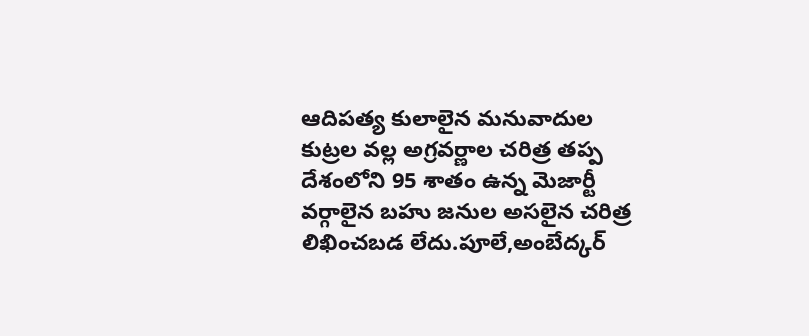ఆదిపత్య కులాలైన మనువాదుల కుట్రల వల్ల అగ్రవర్ణాల చరిత్ర తప్ప దేశంలోని 95 శాతం ఉన్న మెజార్టీ వర్గాలైన బహు జనుల అసలైన చరిత్ర లిఖించబడ లేదు.పూలే,అంబేద్కర్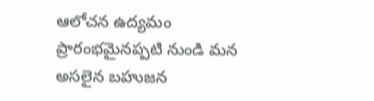ఆలోచన ఉద్యమం ప్రారంభమైనప్పటి నుండి మన అసలైన బహుజన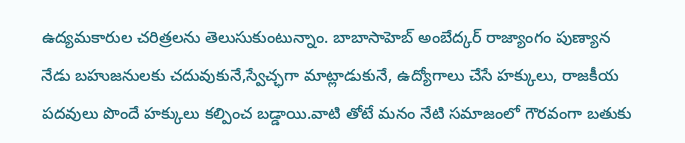ఉద్యమకారుల చరిత్రలను తెలుసుకుంటున్నాం. బాబాసాహెబ్ అంబేద్కర్ రాజ్యాంగం పుణ్యాన నేడు బహుజనులకు చదువుకునే,స్వేచ్ఛగా మాట్లాడుకునే, ఉద్యోగాలు చేసే హక్కులు, రాజకీయ పదవులు పొందే హక్కులు కల్పించ బడ్డాయి.వాటి తోటే మనం నేటి సమాజంలో గౌరవంగా బతుకు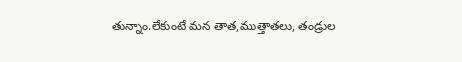తున్నాం.లేకుంటే మన తాత,ముత్తాతలు, తండ్రుల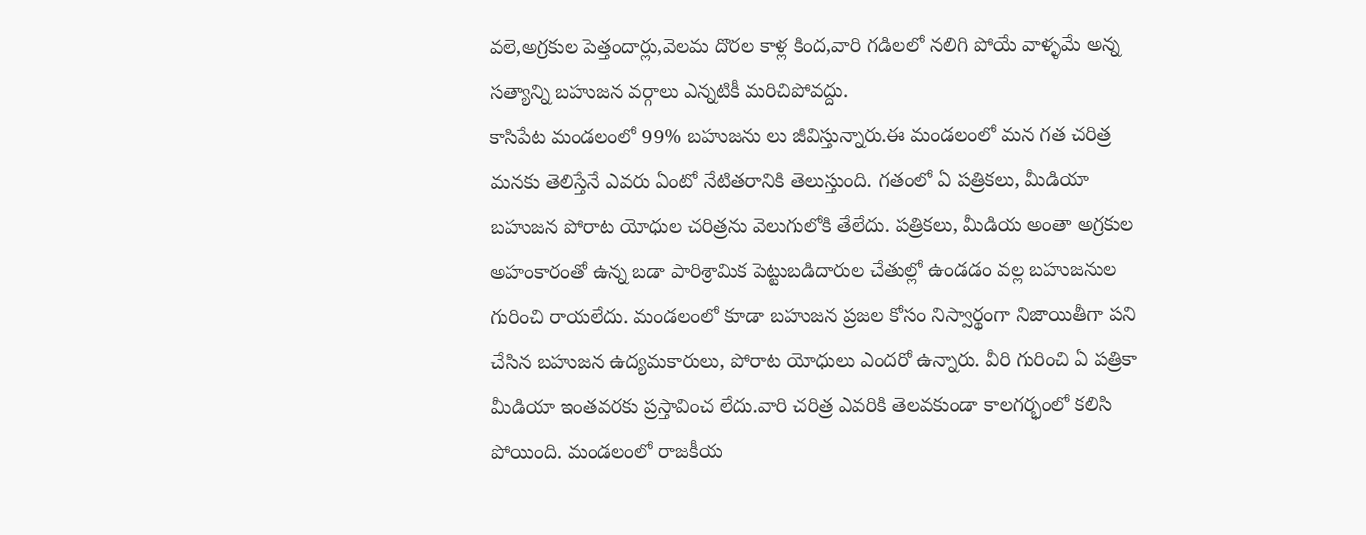వలె,అగ్రకుల పెత్తందార్లు,వెలమ దొరల కాళ్ల కింద,వారి గడిలలో నలిగి పోయే వాళ్ళమే అన్న సత్యాన్ని బహుజన వర్గాలు ఎన్నటికీ మరిచిపోవద్దు.
కాసిపేట మండలంలో 99% బహుజను లు జీవిస్తున్నారు.ఈ మండలంలో మన గత చరిత్ర మనకు తెలిస్తేనే ఎవరు ఏంటో నేటితరానికి తెలుస్తుంది. గతంలో ఏ పత్రికలు, మీడియా బహుజన పోరాట యోధుల చరిత్రను వెలుగులోకి తేలేదు. పత్రికలు, మీడియ అంతా అగ్రకుల అహంకారంతో ఉన్న బడా పారిశ్రామిక పెట్టుబడిదారుల చేతుల్లో ఉండడం వల్ల బహుజనుల గురించి రాయలేదు. మండలంలో కూడా బహుజన ప్రజల కోసం నిస్వార్థంగా నిజాయితీగా పని చేసిన బహుజన ఉద్యమకారులు, పోరాట యోధులు ఎందరో ఉన్నారు. వీరి గురించి ఏ పత్రికా మీడియా ఇంతవరకు ప్రస్తావించ లేదు.వారి చరిత్ర ఎవరికి తెలవకుండా కాలగర్భంలో కలిసి పోయింది. మండలంలో రాజకీయ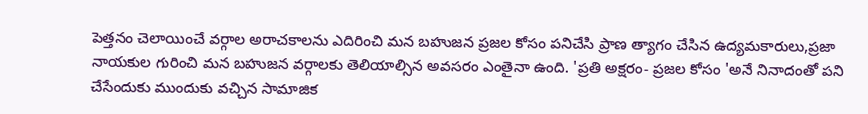పెత్తనం చెలాయించే వర్గాల అరాచకాలను ఎదిరించి మన బహుజన ప్రజల కోసం పనిచేసి ప్రాణ త్యాగం చేసిన ఉద్యమకారులు,ప్రజా నాయకుల గురించి మన బహుజన వర్గాలకు తెలియాల్సిన అవసరం ఎంతైనా ఉంది. 'ప్రతి అక్షరం- ప్రజల కోసం 'అనే నినాదంతో పని చేసేందుకు ముందుకు వచ్చిన సామాజిక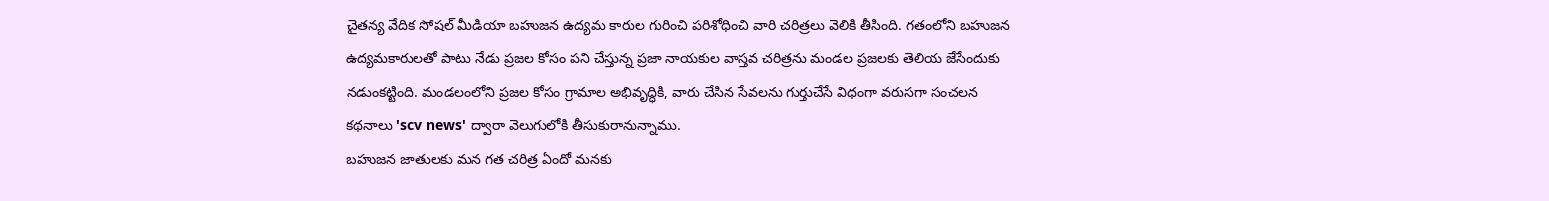చైతన్య వేదిక సోషల్ మీడియా బహుజన ఉద్యమ కారుల గురించి పరిశోధించి వారి చరిత్రలు వెలికి తీసింది. గతంలోని బహుజన ఉద్యమకారులతో పాటు నేడు ప్రజల కోసం పని చేస్తున్న ప్రజా నాయకుల వాస్తవ చరిత్రను మండల ప్రజలకు తెలియ జేసేందుకు నడుంకట్టింది. మండలంలోని ప్రజల కోసం గ్రామాల అభివృద్ధికి, వారు చేసిన సేవలను గుర్తుచేసే విధంగా వరుసగా సంచలన కథనాలు 'scv news' ద్వారా వెలుగులోకి తీసుకురానున్నాము.
బహుజన జాతులకు మన గత చరిత్ర ఏందో మనకు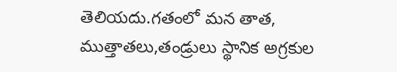తెలియదు.గతంలో మన తాత, ముత్తాతలు,తండ్రులు స్థానిక అగ్రకుల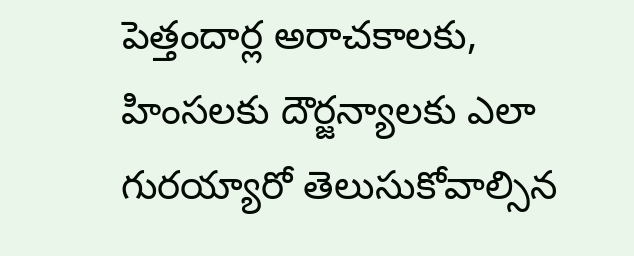పెత్తందార్ల అరాచకాలకు, హింసలకు దౌర్జన్యాలకు ఎలా గురయ్యారో తెలుసుకోవాల్సిన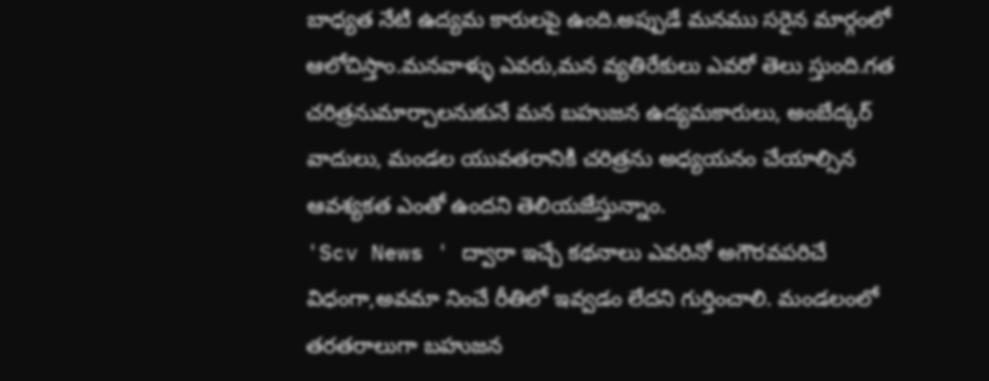బాధ్యత నేటి ఉద్యమ కారులపై ఉంది.అప్పుడే మనము సరైన మార్గంలో ఆలోచిస్తాం.మనవాళ్ళు ఎవరు,మన వ్యతిరేకులు ఎవరో తెలు స్తుంది.గత చరిత్రనుమార్చాలనుకునే మన బహుజన ఉద్యమకారులు, అంబేద్కర్ వాదులు, మండల యువతరానికి చరిత్రను అధ్యయనం చేయాల్సిన ఆవశ్యకత ఎంతో ఉందని తెలియజేస్తున్నాం.
'Scv News ' ద్వారా ఇచ్చే కథనాలు ఎవరినో అగౌరవపరిచే విధంగా,అవమా నించే రీతిలో ఇవ్వడం లేదని గుర్తించాలి. మండలంలో తరతరాలుగా బహుజన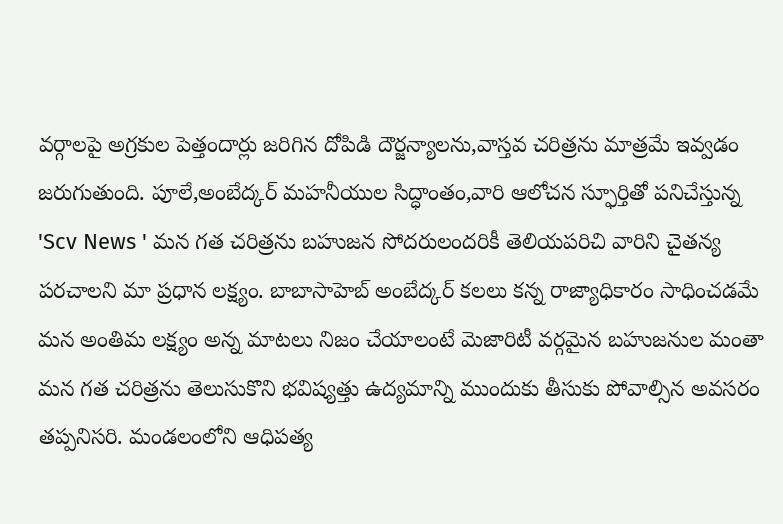వర్గాలపై అగ్రకుల పెత్తందార్లు జరిగిన దోపిడి దౌర్జన్యాలను,వాస్తవ చరిత్రను మాత్రమే ఇవ్వడం జరుగుతుంది. పూలే,అంబేద్కర్ మహనీయుల సిద్ధాంతం,వారి ఆలోచన స్ఫూర్తితో పనిచేస్తున్న 'Scv News ' మన గత చరిత్రను బహుజన సోదరులందరికీ తెలియపరిచి వారిని చైతన్య పరచాలని మా ప్రధాన లక్ష్యం. బాబాసాహెబ్ అంబేద్కర్ కలలు కన్న రాజ్యాధికారం సాధించడమే మన అంతిమ లక్ష్యం అన్న మాటలు నిజం చేయాలంటే మెజారిటీ వర్గమైన బహుజనుల మంతా మన గత చరిత్రను తెలుసుకొని భవిష్యత్తు ఉద్యమాన్ని ముందుకు తీసుకు పోవాల్సిన అవసరం తప్పనిసరి. మండలంలోని ఆధిపత్య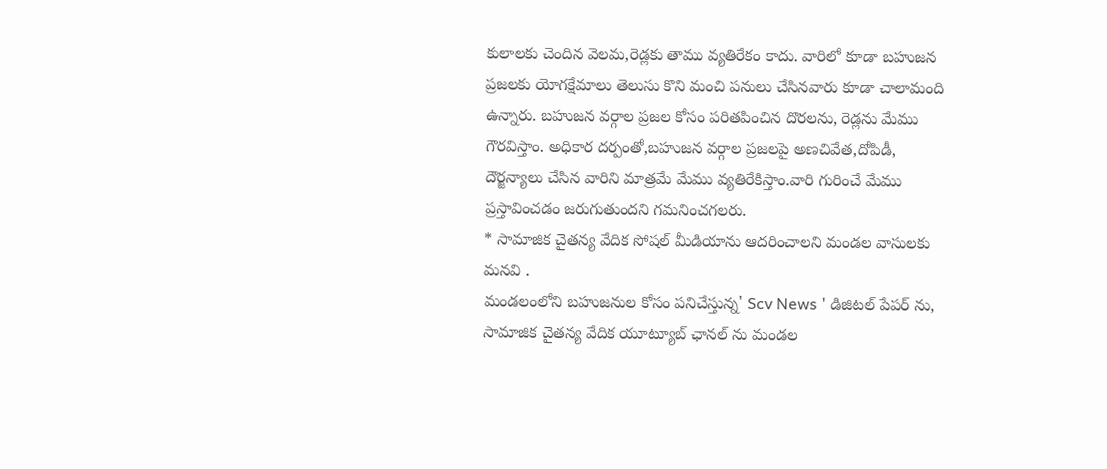కులాలకు చెందిన వెలమ,రెడ్లకు తాము వ్యతిరేకం కాదు. వారిలో కూడా బహుజన ప్రజలకు యోగక్షేమాలు తెలుసు కొని మంచి పనులు చేసినవారు కూడా చాలామంది ఉన్నారు. బహుజన వర్గాల ప్రజల కోసం పరితపించిన దొరలను, రెడ్లను మేము గౌరవిస్తాం. అధికార దర్పంతో,బహుజన వర్గాల ప్రజలపై అణచివేత,దోపిడీ, దౌర్జన్యాలు చేసిన వారిని మాత్రమే మేము వ్యతిరేకిస్తాం.వారి గురించే మేము ప్రస్తావించడం జరుగుతుందని గమనించగలరు.
* సామాజిక చైతన్య వేదిక సోషల్ మీడియాను ఆదరించాలని మండల వాసులకు మనవి .
మండలంలోని బహుజనుల కోసం పనిచేస్తున్న' Scv News ' డిజిటల్ పేపర్ ను, సామాజిక చైతన్య వేదిక యూట్యూబ్ ఛానల్ ను మండల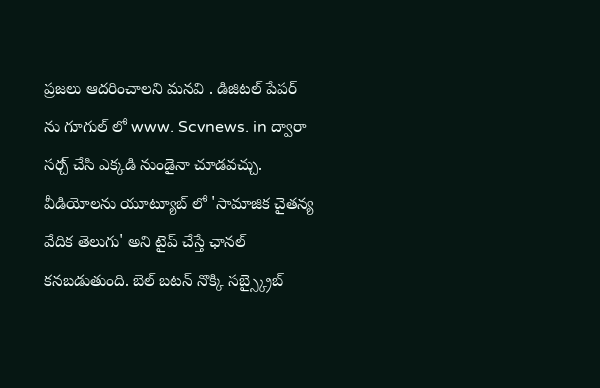ప్రజలు ఆదరించాలని మనవి . డిజిటల్ పేపర్ ను గూగుల్ లో www. Scvnews. in ద్వారా సర్చ్ చేసి ఎక్కడి నుండైనా చూడవచ్చు. వీడియోలను యూట్యూబ్ లో 'సామాజిక చైతన్య వేదిక తెలుగు' అని టైప్ చేస్తే ఛానల్ కనబడుతుంది. బెల్ బటన్ నొక్కి సబ్స్క్రైబ్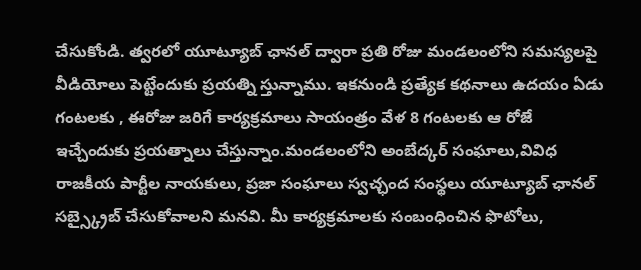చేసుకోండి. త్వరలో యూట్యూబ్ ఛానల్ ద్వారా ప్రతి రోజు మండలంలోని సమస్యలపై వీడియోలు పెట్టేందుకు ప్రయత్ని స్తున్నాము. ఇకనుండి ప్రత్యేక కథనాలు ఉదయం ఏడు గంటలకు , ఈరోజు జరిగే కార్యక్రమాలు సాయంత్రం వేళ 8 గంటలకు ఆ రోజే ఇచ్చేందుకు ప్రయత్నాలు చేస్తున్నాం.మండలంలోని అంబేద్కర్ సంఘాలు,వివిధ రాజకీయ పార్టీల నాయకులు, ప్రజా సంఘాలు స్వచ్ఛంద సంస్థలు యూట్యూబ్ ఛానల్ సబ్స్క్రైబ్ చేసుకోవాలని మనవి. మీ కార్యక్రమాలకు సంబంధించిన ఫొటోలు,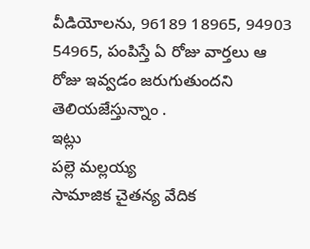వీడియోలను, 96189 18965, 94903 54965, పంపిస్తే ఏ రోజు వార్తలు ఆ రోజు ఇవ్వడం జరుగుతుందని తెలియజేస్తున్నాం .
ఇట్లు
పల్లె మల్లయ్య
సామాజిక చైతన్య వేదిక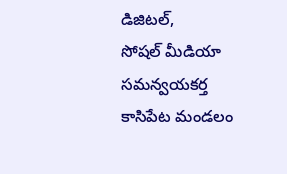డిజిటల్,
సోషల్ మీడియా సమన్వయకర్త
కాసిపేట మండలం